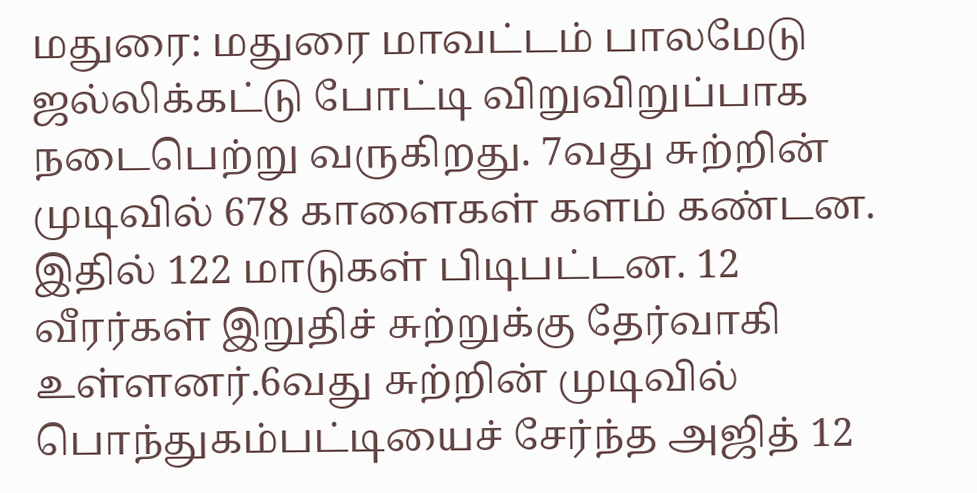மதுரை: மதுரை மாவட்டம் பாலமேடு ஜல்லிக்கட்டு போட்டி விறுவிறுப்பாக நடைபெற்று வருகிறது. 7வது சுற்றின் முடிவில் 678 காளைகள் களம் கண்டன. இதில் 122 மாடுகள் பிடிபட்டன. 12 வீரர்கள் இறுதிச் சுற்றுக்கு தேர்வாகி உள்ளனர்.6வது சுற்றின் முடிவில் பொந்துகம்பட்டியைச் சேர்ந்த அஜித் 12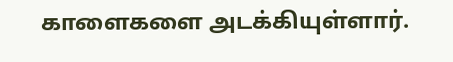காளைகளை அடக்கியுள்ளார்.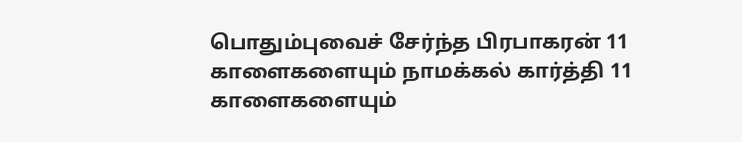பொதும்புவைச் சேர்ந்த பிரபாகரன் 11 காளைகளையும் நாமக்கல் கார்த்தி 11 காளைகளையும்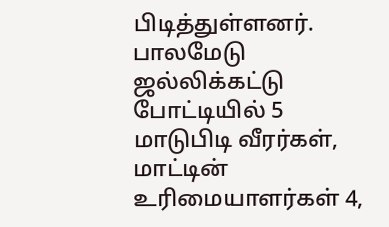பிடித்துள்ளனர். பாலமேடு ஜல்லிக்கட்டு போட்டியில் 5 மாடுபிடி வீரர்கள், மாட்டின் உரிமையாளர்கள் 4,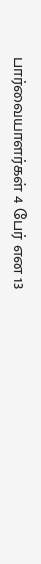பார்வையாளர்கள் 4 பேர் என 13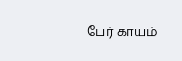பேர் காயம்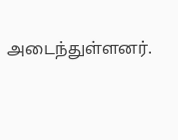அடைந்துள்ளனர்.